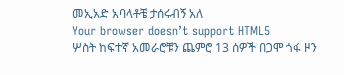መኢአድ አባላቶቼ ታሰሩብኝ አለ
Your browser doesn’t support HTML5
ሦስት ከፍተኛ አመራሮቹን ጨምሮ 13 ሰዎች በጋሞ ጎፋ ዞን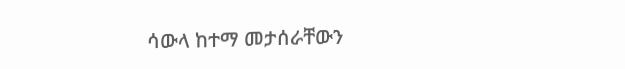ሳውላ ከተማ መታሰራቸውን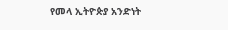የመላ ኢትዮጵያ አንድነት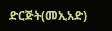ድርጅት(መኢአድ)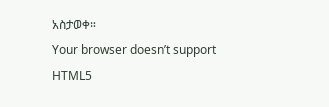አስታወቀ።
Your browser doesn’t support HTML5